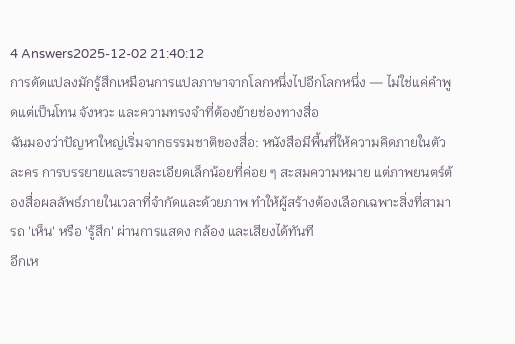4 Answers2025-12-02 21:40:12
การดัดแปลงมักรู้สึกเหมือนการแปลภาษาจากโลกหนึ่งไปอีกโลกหนึ่ง — ไม่ใช่แค่คำพูดแต่เป็นโทน จังหวะ และความทรงจำที่ต้องย้ายช่องทางสื่อ
ฉันมองว่าปัญหาใหญ่เริ่มจากธรรมชาติของสื่อ: หนังสือมีพื้นที่ให้ความคิดภายในตัวละคร การบรรยายและรายละเอียดเล็กน้อยที่ค่อย ๆ สะสมความหมาย แต่ภาพยนตร์ต้องสื่อผลลัพธ์ภายในเวลาที่จำกัดและด้วยภาพ ทำให้ผู้สร้างต้องเลือกเฉพาะสิ่งที่สามารถ 'เห็น' หรือ 'รู้สึก' ผ่านการแสดง กล้อง และเสียงได้ทันที
อีกเห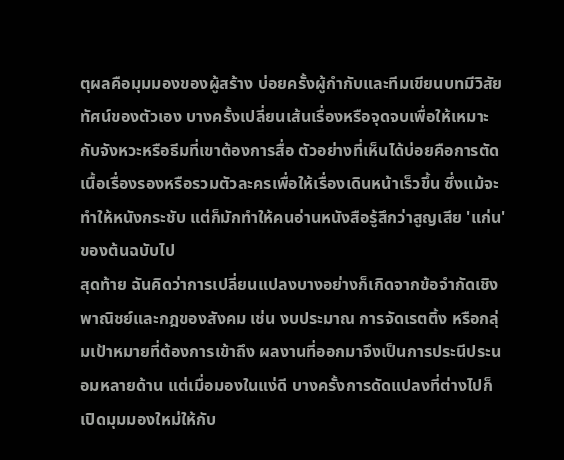ตุผลคือมุมมองของผู้สร้าง บ่อยครั้งผู้กำกับและทีมเขียนบทมีวิสัยทัศน์ของตัวเอง บางครั้งเปลี่ยนเส้นเรื่องหรือจุดจบเพื่อให้เหมาะกับจังหวะหรือธีมที่เขาต้องการสื่อ ตัวอย่างที่เห็นได้บ่อยคือการตัดเนื้อเรื่องรองหรือรวมตัวละครเพื่อให้เรื่องเดินหน้าเร็วขึ้น ซึ่งแม้จะทำให้หนังกระชับ แต่ก็มักทำให้คนอ่านหนังสือรู้สึกว่าสูญเสีย 'แก่น' ของต้นฉบับไป
สุดท้าย ฉันคิดว่าการเปลี่ยนแปลงบางอย่างก็เกิดจากข้อจำกัดเชิงพาณิชย์และกฎของสังคม เช่น งบประมาณ การจัดเรตติ้ง หรือกลุ่มเป้าหมายที่ต้องการเข้าถึง ผลงานที่ออกมาจึงเป็นการประนีประนอมหลายด้าน แต่เมื่อมองในแง่ดี บางครั้งการดัดแปลงที่ต่างไปก็เปิดมุมมองใหม่ให้กับ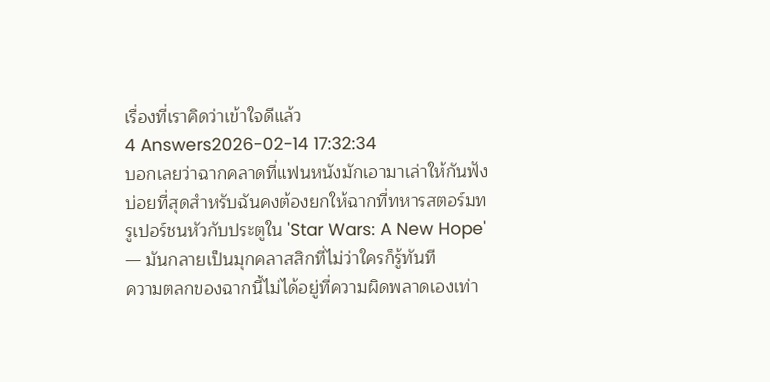เรื่องที่เราคิดว่าเข้าใจดีแล้ว
4 Answers2026-02-14 17:32:34
บอกเลยว่าฉากคลาดที่แฟนหนังมักเอามาเล่าให้กันฟังบ่อยที่สุดสำหรับฉันคงต้องยกให้ฉากที่ทหารสตอร์มทรูเปอร์ชนหัวกับประตูใน 'Star Wars: A New Hope' — มันกลายเป็นมุกคลาสสิกที่ไม่ว่าใครก็รู้ทันที
ความตลกของฉากนี้ไม่ได้อยู่ที่ความผิดพลาดเองเท่า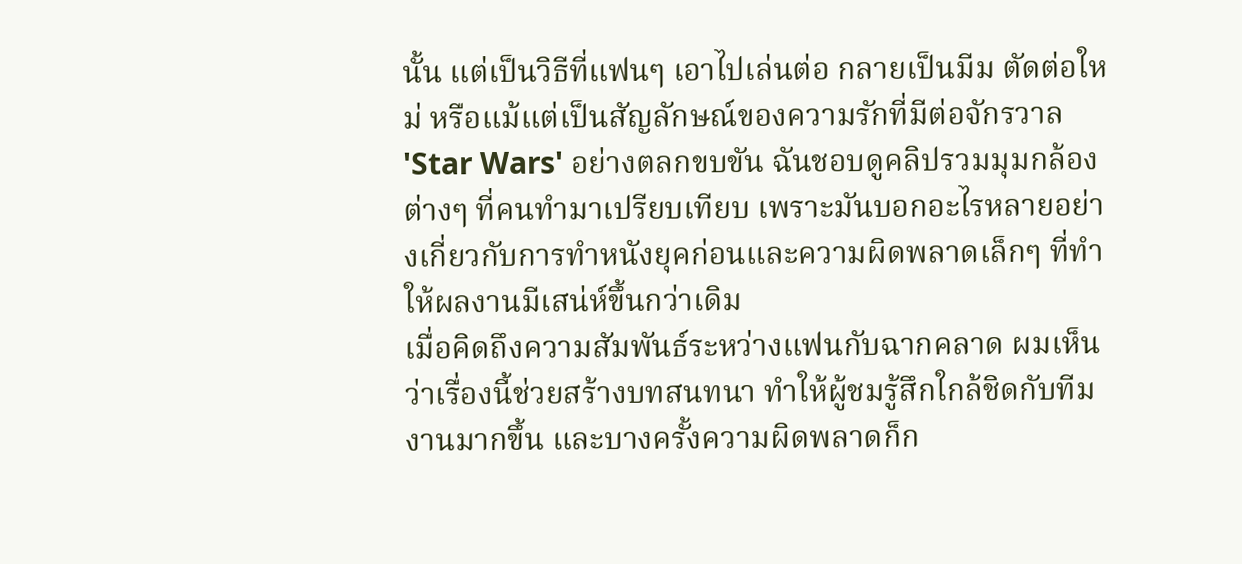นั้น แต่เป็นวิธีที่แฟนๆ เอาไปเล่นต่อ กลายเป็นมีม ตัดต่อใหม่ หรือแม้แต่เป็นสัญลักษณ์ของความรักที่มีต่อจักรวาล 'Star Wars' อย่างตลกขบขัน ฉันชอบดูคลิปรวมมุมกล้องต่างๆ ที่คนทำมาเปรียบเทียบ เพราะมันบอกอะไรหลายอย่างเกี่ยวกับการทำหนังยุคก่อนและความผิดพลาดเล็กๆ ที่ทำให้ผลงานมีเสน่ห์ขึ้นกว่าเดิม
เมื่อคิดถึงความสัมพันธ์ระหว่างแฟนกับฉากคลาด ผมเห็นว่าเรื่องนี้ช่วยสร้างบทสนทนา ทำให้ผู้ชมรู้สึกใกล้ชิดกับทีมงานมากขึ้น และบางครั้งความผิดพลาดก็ก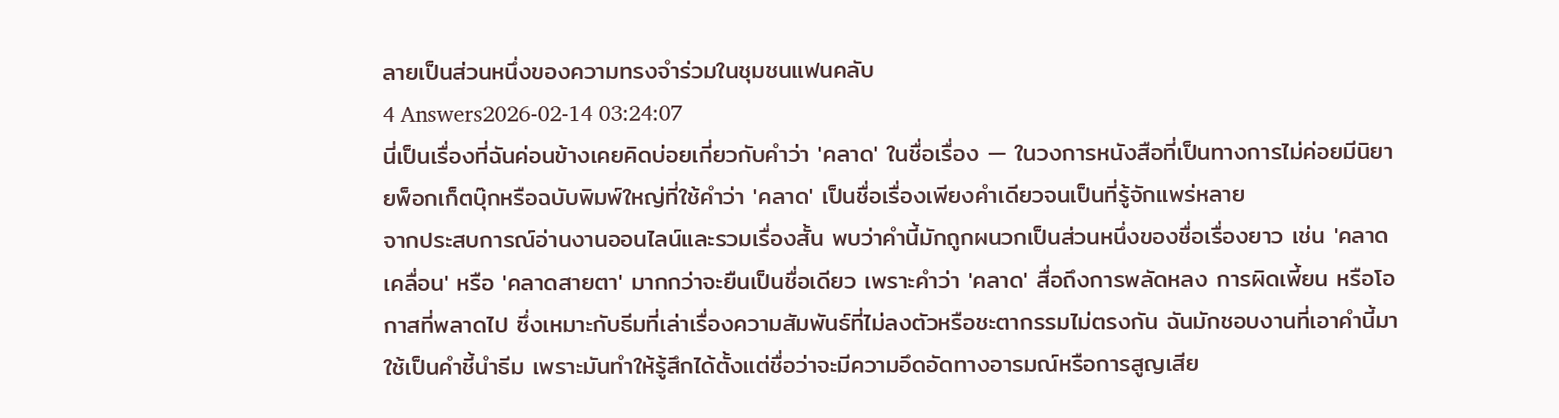ลายเป็นส่วนหนึ่งของความทรงจำร่วมในชุมชนแฟนคลับ
4 Answers2026-02-14 03:24:07
นี่เป็นเรื่องที่ฉันค่อนข้างเคยคิดบ่อยเกี่ยวกับคำว่า 'คลาด' ในชื่อเรื่อง — ในวงการหนังสือที่เป็นทางการไม่ค่อยมีนิยายพ็อกเก็ตบุ๊กหรือฉบับพิมพ์ใหญ่ที่ใช้คำว่า 'คลาด' เป็นชื่อเรื่องเพียงคำเดียวจนเป็นที่รู้จักแพร่หลาย
จากประสบการณ์อ่านงานออนไลน์และรวมเรื่องสั้น พบว่าคำนี้มักถูกผนวกเป็นส่วนหนึ่งของชื่อเรื่องยาว เช่น 'คลาดเคลื่อน' หรือ 'คลาดสายตา' มากกว่าจะยืนเป็นชื่อเดียว เพราะคำว่า 'คลาด' สื่อถึงการพลัดหลง การผิดเพี้ยน หรือโอกาสที่พลาดไป ซึ่งเหมาะกับธีมที่เล่าเรื่องความสัมพันธ์ที่ไม่ลงตัวหรือชะตากรรมไม่ตรงกัน ฉันมักชอบงานที่เอาคำนี้มาใช้เป็นคำชี้นำธีม เพราะมันทำให้รู้สึกได้ตั้งแต่ชื่อว่าจะมีความอึดอัดทางอารมณ์หรือการสูญเสีย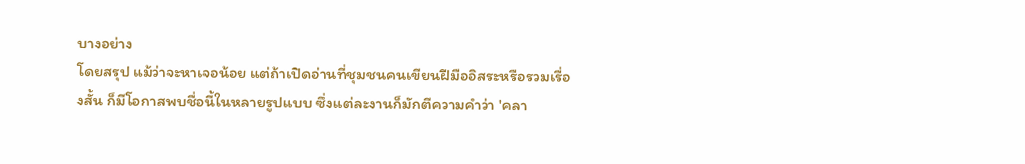บางอย่าง
โดยสรุป แม้ว่าจะหาเจอน้อย แต่ถ้าเปิดอ่านที่ชุมชนคนเขียนฝีมืออิสระหรือรวมเรื่องสั้น ก็มีโอกาสพบชื่อนี้ในหลายรูปแบบ ซึ่งแต่ละงานก็มักตีความคำว่า 'คลา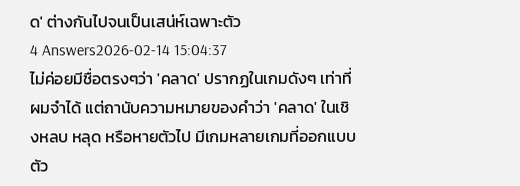ด' ต่างกันไปจนเป็นเสน่ห์เฉพาะตัว
4 Answers2026-02-14 15:04:37
ไม่ค่อยมีชื่อตรงๆว่า 'คลาด' ปรากฏในเกมดังๆ เท่าที่ผมจำได้ แต่ถานับความหมายของคำว่า 'คลาด' ในเชิงหลบ หลุด หรือหายตัวไป มีเกมหลายเกมที่ออกแบบตัว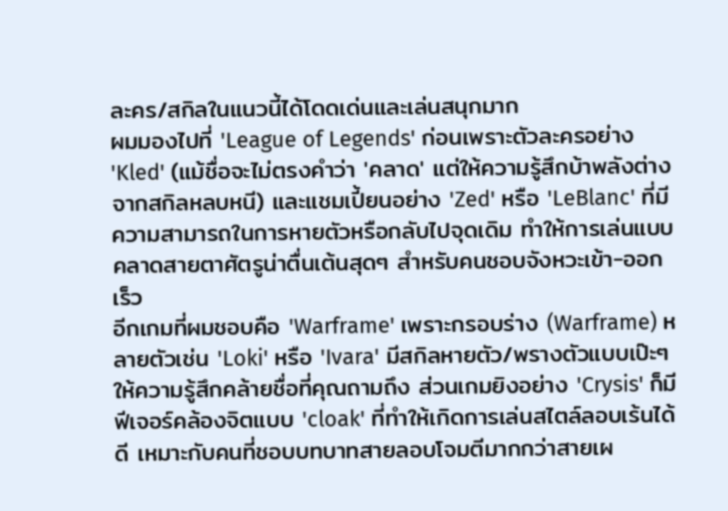ละคร/สกิลในแนวนี้ได้โดดเด่นและเล่นสนุกมาก
ผมมองไปที่ 'League of Legends' ก่อนเพราะตัวละครอย่าง 'Kled' (แม้ชื่อจะไม่ตรงคำว่า 'คลาด' แต่ให้ความรู้สึกบ้าพลังต่างจากสกิลหลบหนี) และแชมเปี้ยนอย่าง 'Zed' หรือ 'LeBlanc' ที่มีความสามารถในการหายตัวหรือกลับไปจุดเดิม ทำให้การเล่นแบบคลาดสายตาศัตรูน่าตื่นเต้นสุดๆ สำหรับคนชอบจังหวะเข้า-ออกเร็ว
อีกเกมที่ผมชอบคือ 'Warframe' เพราะกรอบร่าง (Warframe) หลายตัวเช่น 'Loki' หรือ 'Ivara' มีสกิลหายตัว/พรางตัวแบบเป๊ะๆ ให้ความรู้สึกคล้ายชื่อที่คุณถามถึง ส่วนเกมยิงอย่าง 'Crysis' ก็มีฟีเจอร์คล้องจิตแบบ 'cloak' ที่ทำให้เกิดการเล่นสไตล์ลอบเร้นได้ดี เหมาะกับคนที่ชอบบทบาทสายลอบโจมตีมากกว่าสายเผ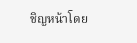ชิญหน้าโดย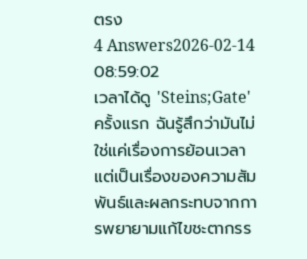ตรง
4 Answers2026-02-14 08:59:02
เวลาได้ดู 'Steins;Gate' ครั้งแรก ฉันรู้สึกว่ามันไม่ใช่แค่เรื่องการย้อนเวลา แต่เป็นเรื่องของความสัมพันธ์และผลกระทบจากการพยายามแก้ไขชะตากรร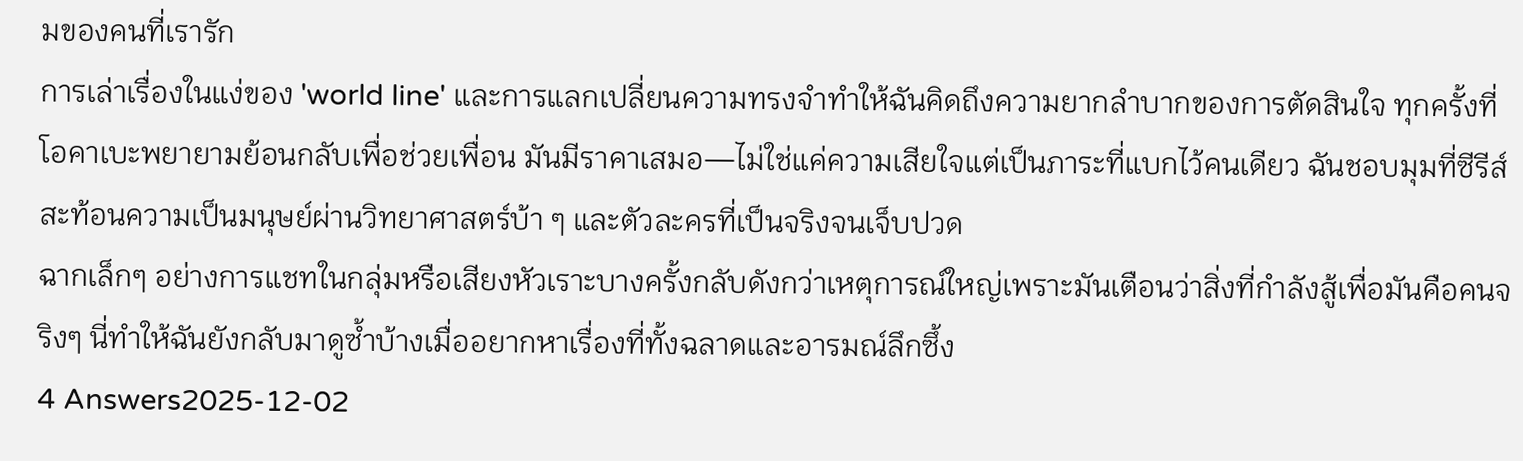มของคนที่เรารัก
การเล่าเรื่องในแง่ของ 'world line' และการแลกเปลี่ยนความทรงจำทำให้ฉันคิดถึงความยากลำบากของการตัดสินใจ ทุกครั้งที่โอคาเบะพยายามย้อนกลับเพื่อช่วยเพื่อน มันมีราคาเสมอ—ไม่ใช่แค่ความเสียใจแต่เป็นภาระที่แบกไว้คนเดียว ฉันชอบมุมที่ซีรีส์สะท้อนความเป็นมนุษย์ผ่านวิทยาศาสตร์บ้า ๆ และตัวละครที่เป็นจริงจนเจ็บปวด
ฉากเล็กๆ อย่างการแชทในกลุ่มหรือเสียงหัวเราะบางครั้งกลับดังกว่าเหตุการณ์ใหญ่เพราะมันเตือนว่าสิ่งที่กำลังสู้เพื่อมันคือคนจริงๆ นี่ทำให้ฉันยังกลับมาดูซ้ำบ้างเมื่ออยากหาเรื่องที่ทั้งฉลาดและอารมณ์ลึกซึ้ง
4 Answers2025-12-02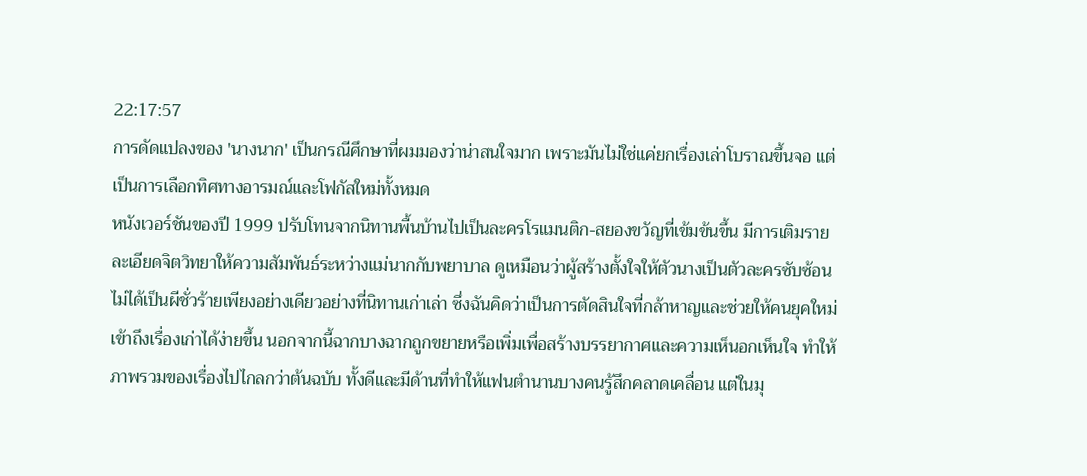22:17:57
การดัดแปลงของ 'นางนาก' เป็นกรณีศึกษาที่ผมมองว่าน่าสนใจมาก เพราะมันไม่ใช่แค่ยกเรื่องเล่าโบราณขึ้นจอ แต่เป็นการเลือกทิศทางอารมณ์และโฟกัสใหม่ทั้งหมด
หนังเวอร์ชันของปี 1999 ปรับโทนจากนิทานพื้นบ้านไปเป็นละครโรแมนติก-สยองขวัญที่เข้มข้นขึ้น มีการเติมรายละเอียดจิตวิทยาให้ความสัมพันธ์ระหว่างแม่นากกับพยาบาล ดูเหมือนว่าผู้สร้างตั้งใจให้ตัวนางเป็นตัวละครซับซ้อน ไม่ได้เป็นผีชั่วร้ายเพียงอย่างเดียวอย่างที่นิทานเก่าเล่า ซึ่งฉันคิดว่าเป็นการตัดสินใจที่กล้าหาญและช่วยให้คนยุคใหม่เข้าถึงเรื่องเก่าได้ง่ายขึ้น นอกจากนี้ฉากบางฉากถูกขยายหรือเพิ่มเพื่อสร้างบรรยากาศและความเห็นอกเห็นใจ ทำให้ภาพรวมของเรื่องไปไกลกว่าต้นฉบับ ทั้งดีและมีด้านที่ทำให้แฟนตำนานบางคนรู้สึกคลาดเคลื่อน แต่ในมุ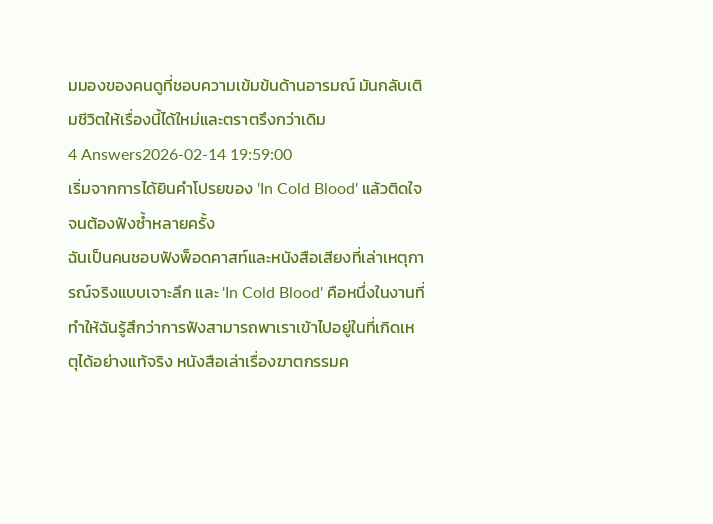มมองของคนดูที่ชอบความเข้มข้นด้านอารมณ์ มันกลับเติมชีวิตให้เรื่องนี้ได้ใหม่และตราตรึงกว่าเดิม
4 Answers2026-02-14 19:59:00
เริ่มจากการได้ยินคำโปรยของ 'In Cold Blood' แล้วติดใจจนต้องฟังซ้ำหลายครั้ง
ฉันเป็นคนชอบฟังพ็อดคาสท์และหนังสือเสียงที่เล่าเหตุการณ์จริงแบบเจาะลึก และ 'In Cold Blood' คือหนึ่งในงานที่ทำให้ฉันรู้สึกว่าการฟังสามารถพาเราเข้าไปอยู่ในที่เกิดเหตุได้อย่างแท้จริง หนังสือเล่าเรื่องฆาตกรรมค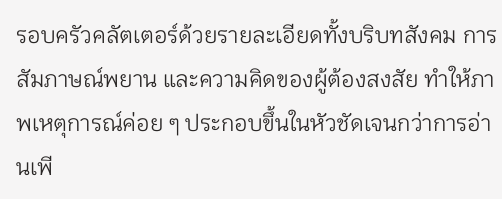รอบครัวคลัตเตอร์ด้วยรายละเอียดทั้งบริบทสังคม การสัมภาษณ์พยาน และความคิดของผู้ต้องสงสัย ทำให้ภาพเหตุการณ์ค่อย ๆ ประกอบขึ้นในหัวชัดเจนกว่าการอ่านเพี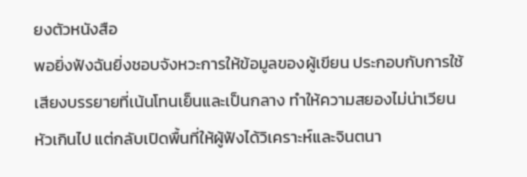ยงตัวหนังสือ
พอยิ่งฟังฉันยิ่งชอบจังหวะการให้ข้อมูลของผู้เขียน ประกอบกับการใช้เสียงบรรยายที่เน้นโทนเย็นและเป็นกลาง ทำให้ความสยองไม่น่าเวียนหัวเกินไป แต่กลับเปิดพื้นที่ให้ผู้ฟังได้วิเคราะห์และจินตนา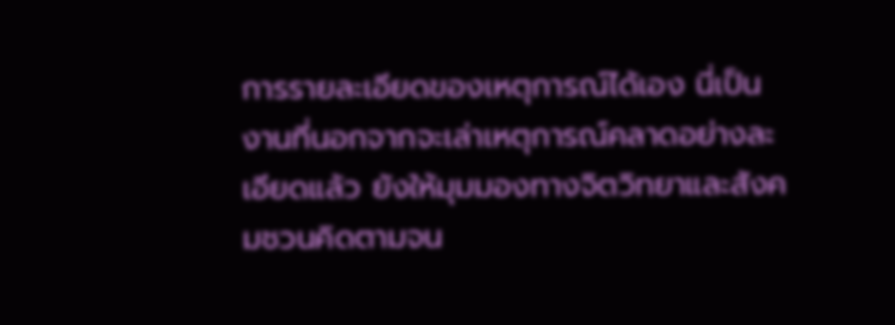การรายละเอียดของเหตุการณ์ได้เอง นี่เป็นงานที่นอกจากจะเล่าเหตุการณ์คลาดอย่างละเอียดแล้ว ยังให้มุมมองทางจิตวิทยาและสังคมชวนคิดตามจน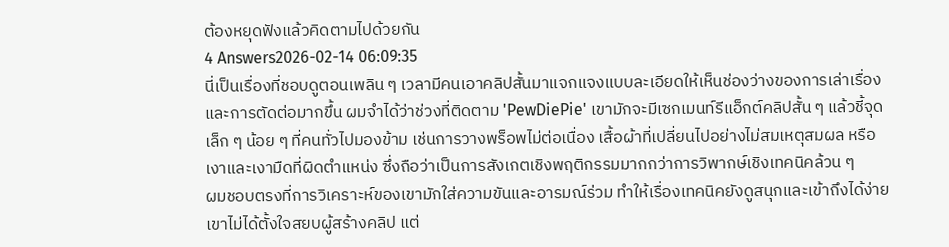ต้องหยุดฟังแล้วคิดตามไปด้วยกัน
4 Answers2026-02-14 06:09:35
นี่เป็นเรื่องที่ชอบดูตอนเพลิน ๆ เวลามีคนเอาคลิปสั้นมาแจกแจงแบบละเอียดให้เห็นช่องว่างของการเล่าเรื่องและการตัดต่อมากขึ้น ผมจำได้ว่าช่วงที่ติดตาม 'PewDiePie' เขามักจะมีเซกเมนท์รีแอ็กต์คลิปสั้น ๆ แล้วชี้จุดเล็ก ๆ น้อย ๆ ที่คนทั่วไปมองข้าม เช่นการวางพร็อพไม่ต่อเนื่อง เสื้อผ้าที่เปลี่ยนไปอย่างไม่สมเหตุสมผล หรือเงาและเงามืดที่ผิดตำแหน่ง ซึ่งถือว่าเป็นการสังเกตเชิงพฤติกรรมมากกว่าการวิพากษ์เชิงเทคนิคล้วน ๆ
ผมชอบตรงที่การวิเคราะห์ของเขามักใส่ความขันและอารมณ์ร่วม ทำให้เรื่องเทคนิคยังดูสนุกและเข้าถึงได้ง่าย เขาไม่ได้ตั้งใจสยบผู้สร้างคลิป แต่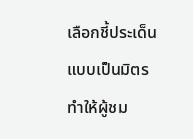เลือกชี้ประเด็นแบบเป็นมิตร ทำให้ผู้ชม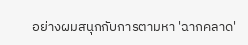อย่างผมสนุกกับการตามหา 'ฉากคลาด'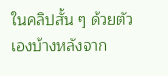ในคลิปสั้น ๆ ด้วยตัวเองบ้างหลังจาก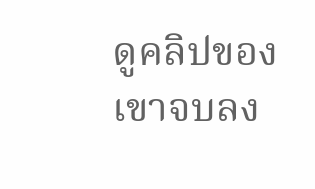ดูคลิปของเขาจบลง